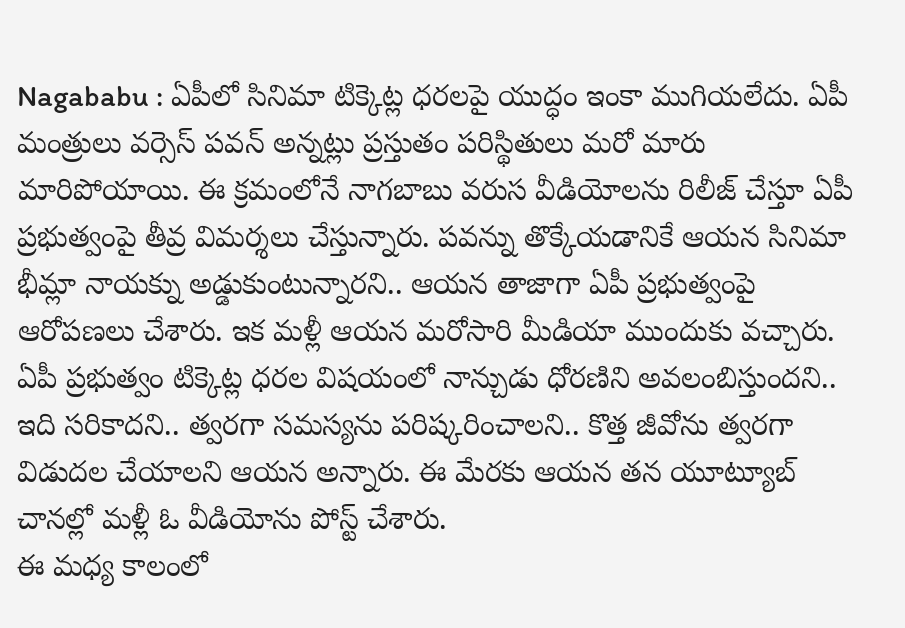Nagababu : ఏపీలో సినిమా టిక్కెట్ల ధరలపై యుద్ధం ఇంకా ముగియలేదు. ఏపీ మంత్రులు వర్సెస్ పవన్ అన్నట్లు ప్రస్తుతం పరిస్థితులు మరో మారు మారిపోయాయి. ఈ క్రమంలోనే నాగబాబు వరుస వీడియోలను రిలీజ్ చేస్తూ ఏపీ ప్రభుత్వంపై తీవ్ర విమర్శలు చేస్తున్నారు. పవన్ను తొక్కేయడానికే ఆయన సినిమా భీమ్లా నాయక్ను అడ్డుకుంటున్నారని.. ఆయన తాజాగా ఏపీ ప్రభుత్వంపై ఆరోపణలు చేశారు. ఇక మళ్లీ ఆయన మరోసారి మీడియా ముందుకు వచ్చారు. ఏపీ ప్రభుత్వం టిక్కెట్ల ధరల విషయంలో నాన్చుడు ధోరణిని అవలంబిస్తుందని.. ఇది సరికాదని.. త్వరగా సమస్యను పరిష్కరించాలని.. కొత్త జీవోను త్వరగా విడుదల చేయాలని ఆయన అన్నారు. ఈ మేరకు ఆయన తన యూట్యూబ్ చానల్లో మళ్లీ ఓ వీడియోను పోస్ట్ చేశారు.
ఈ మధ్య కాలంలో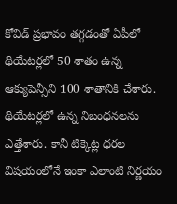కోవిడ్ ప్రభావం తగ్గడంతో ఏపీలో థియేటర్లలో 50 శాతం ఉన్న ఆక్యుపెన్సీని 100 శాతానికి చేశారు. థియేటర్లలో ఉన్న నిబంధనలను ఎత్తేశారు. కానీ టిక్కెట్ల ధరల విషయంలోనే ఇంకా ఎలాంటి నిర్ణయం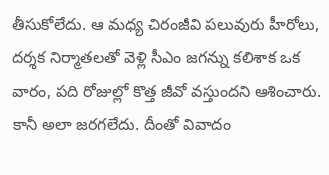తీసుకోలేదు. ఆ మధ్య చిరంజీవి పలువురు హీరోలు, దర్శక నిర్మాతలతో వెళ్లి సీఎం జగన్ను కలిశాక ఒక వారం, పది రోజుల్లో కొత్త జీవో వస్తుందని ఆశించారు. కానీ అలా జరగలేదు. దీంతో వివాదం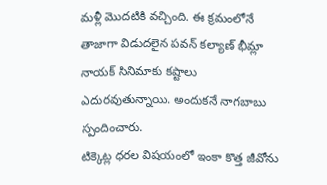మళ్లీ మొదటికి వచ్చింది. ఈ క్రమంలోనే తాజాగా విడుదలైన పవన్ కల్యాణ్ భీమ్లా నాయక్ సినిమాకు కష్టాలు ఎదురవుతున్నాయి. అందుకనే నాగబాబు స్పందించారు.
టిక్కెట్ల ధరల విషయంలో ఇంకా కొత్త జీవోను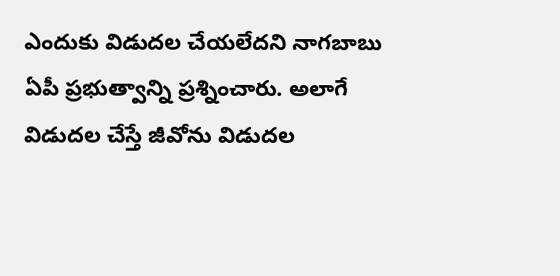ఎందుకు విడుదల చేయలేదని నాగబాబు ఏపీ ప్రభుత్వాన్ని ప్రశ్నించారు. అలాగే విడుదల చేస్తే జీవోను విడుదల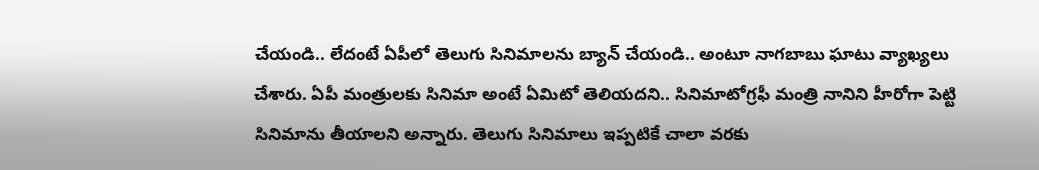చేయండి.. లేదంటే ఏపీలో తెలుగు సినిమాలను బ్యాన్ చేయండి.. అంటూ నాగబాబు ఘాటు వ్యాఖ్యలు చేశారు. ఏపీ మంత్రులకు సినిమా అంటే ఏమిటో తెలియదని.. సినిమాటోగ్రఫీ మంత్రి నానిని హీరోగా పెట్టి సినిమాను తీయాలని అన్నారు. తెలుగు సినిమాలు ఇప్పటికే చాలా వరకు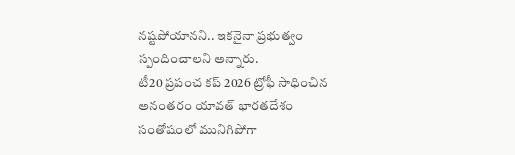నష్టపోయానని.. ఇకనైనా ప్రభుత్వం స్పందించాలని అన్నారు.
టీ20 ప్రపంచ కప్ 2026 ట్రోఫీ సాధించిన అనంతరం యావత్ భారతదేశం సంతోషంలో మునిగిపోగా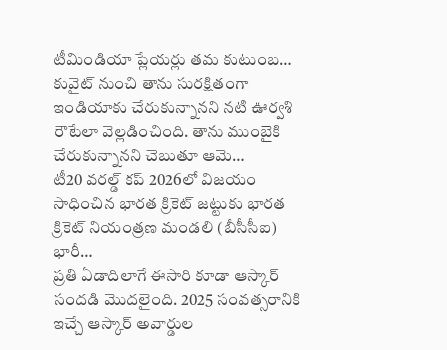టీమిండియా ప్లేయర్లు తమ కుటుంబ…
కువైట్ నుంచి తాను సురక్షితంగా ఇండియాకు చేరుకున్నానని నటి ఊర్వశి రౌటేలా వెల్లడించింది. తాను ముంబైకి చేరుకున్నానని చెబుతూ ఆమె…
టీ20 వరల్డ్ కప్ 2026లో విజయం సాధించిన భారత క్రికెట్ జట్టుకు భారత క్రికెట్ నియంత్రణ మండలి (బీసీసీఐ) భారీ…
ప్రతి ఏడాదిలాగే ఈసారి కూడా ఆస్కార్ సందడి మొదలైంది. 2025 సంవత్సరానికి ఇచ్చే ఆస్కార్ అవార్డుల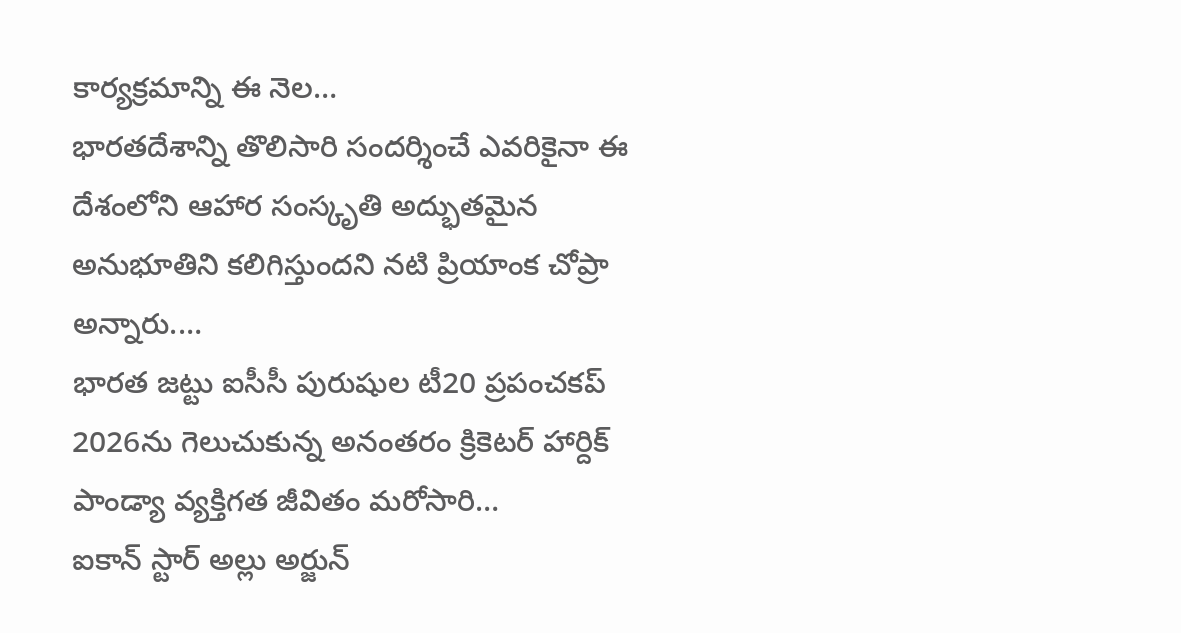కార్యక్రమాన్ని ఈ నెల…
భారతదేశాన్ని తొలిసారి సందర్శించే ఎవరికైనా ఈ దేశంలోని ఆహార సంస్కృతి అద్భుతమైన అనుభూతిని కలిగిస్తుందని నటి ప్రియాంక చోప్రా అన్నారు.…
భారత జట్టు ఐసీసీ పురుషుల టీ20 ప్రపంచకప్ 2026ను గెలుచుకున్న అనంతరం క్రికెటర్ హార్దిక్ పాండ్యా వ్యక్తిగత జీవితం మరోసారి…
ఐకాన్ స్టార్ అల్లు అర్జున్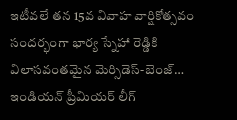ఇటీవలే తన 15వ వివాహ వార్షికోత్సవం సందర్భంగా భార్య స్నేహా రెడ్డికి విలాసవంతమైన మెర్సిడెస్-బెంజ్…
ఇండియన్ ప్రీమియర్ లీగ్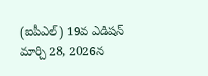(ఐపీఎల్) 19వ ఎడిషన్ మార్చి 28, 2026న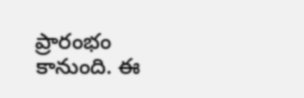ప్రారంభం కానుంది. ఈ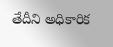తేదీని అధికారిక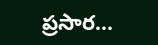ప్రసార…